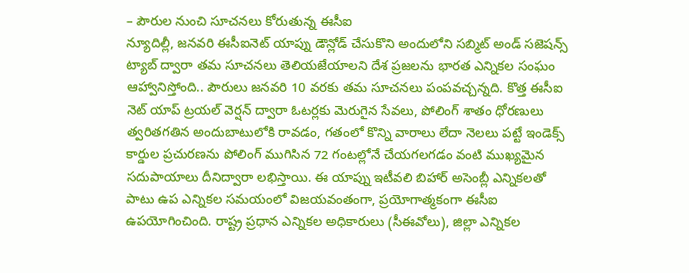– పౌరుల నుంచి సూచనలు కోరుతున్న ఈసీఐ
న్యూదిల్లీ, జనవరి ఈసీఐనెట్ యాప్ను డౌన్లోడ్ చేసుకొని అందులోని సబ్మిట్ అండ్ సజెషన్స్ ట్యాబ్ ద్వారా తమ సూచనలు తెలియజేయాలని దేశ ప్రజలను భారత ఎన్నికల సంఘం ఆహ్వానిస్తోంది.. పౌరులు జనవరి 10 వరకు తమ సూచనలు పంపవచ్చన్నది. కొత్త ఈసీఐ నెట్ యాప్ ట్రయల్ వెర్షన్ ద్వారా ఓటర్లకు మెరుగైన సేవలు, పోలింగ్ శాతం ధోరణులు త్వరితగతిన అందుబాటులోకి రావడం, గతంలో కొన్ని వారాలు లేదా నెలలు పట్టే ఇండెక్స్ కార్డుల ప్రచురణను పోలింగ్ ముగిసిన 72 గంటల్లోనే చేయగలగడం వంటి ముఖ్యమైన సదుపాయాలు దీనిద్వారా లభిస్తాయి. ఈ యాప్ను ఇటీవలి బిహార్ అసెంబ్లీ ఎన్నికలతో పాటు ఉప ఎన్నికల సమయంలో విజయవంతంగా, ప్రయోగాత్మకంగా ఈసీఐ ఉపయోగించింది. రాష్ట్ర ప్రధాన ఎన్నికల అధికారులు (సీఈవోలు), జిల్లా ఎన్నికల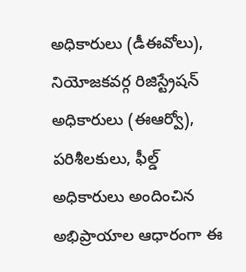అధికారులు (డీఈవోలు), నియోజకవర్గ రిజిస్ట్రేషన్ అధికారులు (ఈఆర్వో), పరిశీలకులు, ఫీల్డ్ అధికారులు అందించిన అభిప్రాయాల ఆధారంగా ఈ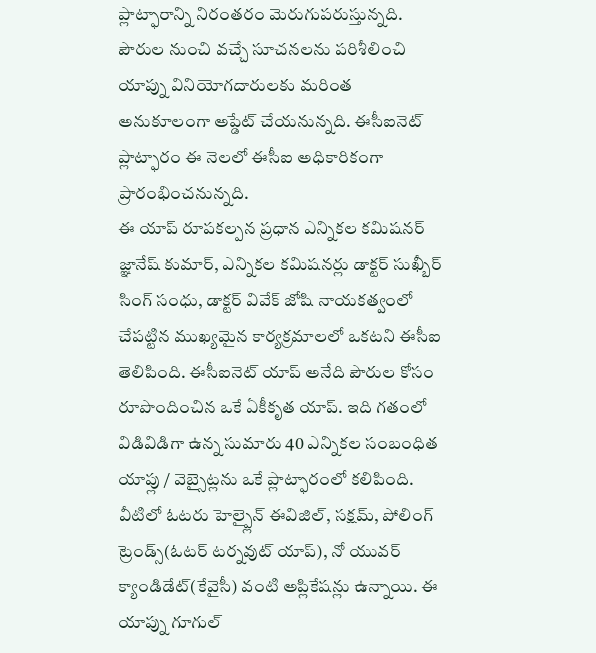ప్లాట్ఫారాన్ని నిరంతరం మెరుగుపరుస్తున్నది. పౌరుల నుంచి వచ్చే సూచనలను పరిశీలించి యాప్ను వినియోగదారులకు మరింత అనుకూలంగా అప్డేట్ చేయనున్నది. ఈసీఐనెట్ ప్లాట్ఫారం ఈ నెలలో ఈసీఐ అధికారికంగా ప్రారంభించనున్నది.
ఈ యాప్ రూపకల్పన ప్రధాన ఎన్నికల కమిషనర్ జ్ఞానేష్ కుమార్, ఎన్నికల కమిషనర్లు డాక్టర్ సుఖ్బీర్ సింగ్ సంధు, డాక్టర్ వివేక్ జోషి నాయకత్వంలో చేపట్టిన ముఖ్యమైన కార్యక్రమాలలో ఒకటని ఈసీఐ తెలిపింది. ఈసీఐనెట్ యాప్ అనేది పౌరుల కోసం రూపొందించిన ఒకే ఏకీకృత యాప్. ఇది గతంలో విడివిడిగా ఉన్న సుమారు 40 ఎన్నికల సంబంధిత యాప్లు / వెబ్సైట్లను ఒకే ప్లాట్ఫారంలో కలిపింది. వీటిలో ఓటరు హెల్ప్లైన్ ఈవిజిల్, సక్షమ్, పోలింగ్ ట్రెండ్స్(ఓటర్ టర్నవుట్ యాప్), నో యువర్ క్యాండిడేట్(కేవైసీ) వంటి అప్లికేషన్లు ఉన్నాయి. ఈ యాప్ను గూగుల్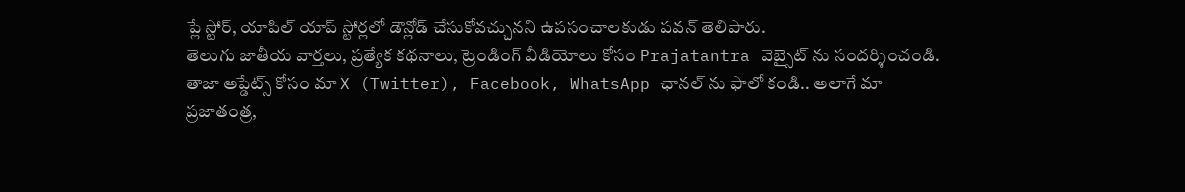ప్లే స్టోర్, యాపిల్ యాప్ స్టోర్లలో డౌన్లోడ్ చేసుకోవచ్చునని ఉపసంచాలకుడు పవన్ తెలిపారు.
తెలుగు జాతీయ వార్తలు, ప్రత్యేక కథనాలు, ట్రెండింగ్ వీడియోలు కోసం Prajatantra వెబ్సైట్ ను సందర్శించండి. తాజా అప్డేట్స్ కోసం మా X (Twitter), Facebook, WhatsApp ఛానల్ ను ఫాలో కండి.. అలాగే మా ప్రజాతంత్ర,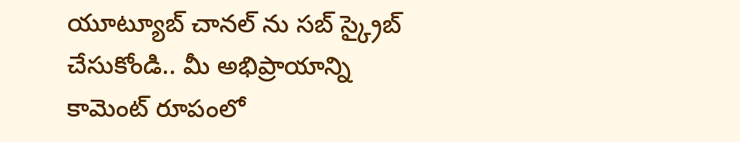యూట్యూబ్ చానల్ ను సబ్ స్క్రైబ్ చేసుకోండి.. మీ అభిప్రాయాన్ని కామెంట్ రూపంలో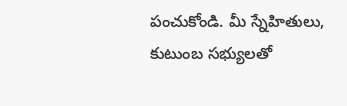పంచుకోండి. మీ స్నేహితులు, కుటుంబ సభ్యులతో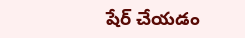షేర్ చేయడం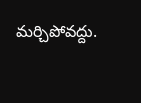మర్చిపోవద్దు.